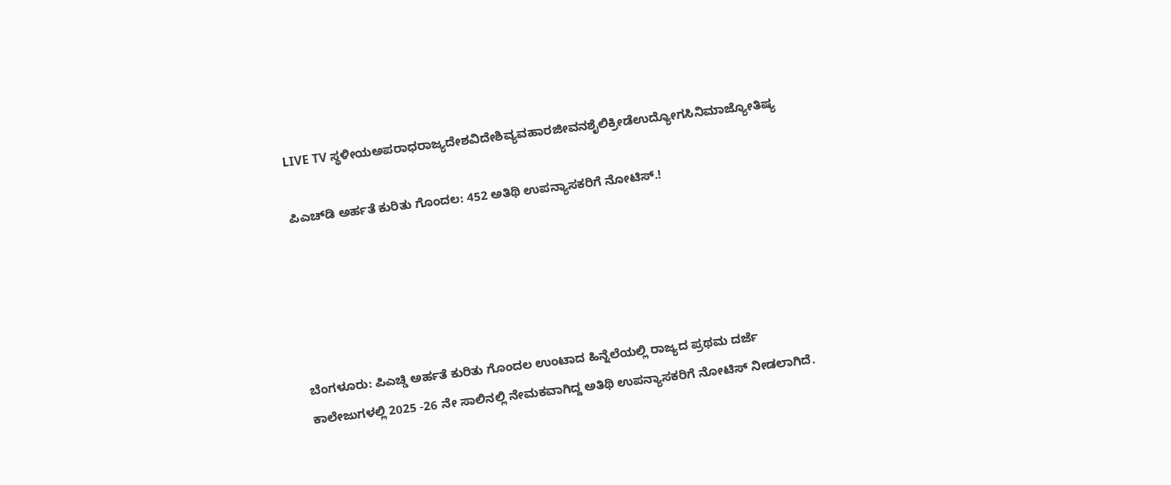LIVE TV ಸ್ಥಳೀಯಅಪರಾಧರಾಜ್ಯದೇಶವಿದೇಶಿವ್ಯವಹಾರಜೀವನಶೈಲಿಕ್ರೀಡೆಉದ್ಯೋಗಸಿನಿಮಾಜ್ಯೋತಿಷ್ಯ

ಪಿಎಚ್‌ಡಿ ಅರ್ಹತೆ ಕುರಿತು ಗೊಂದಲ: 452 ಅತಿಥಿ ಉಪನ್ಯಾಸಕರಿಗೆ ನೋಟಿಸ್.!





ಬೆಂಗಳೂರು: ಪಿಎಚ್ಡಿ ಅರ್ಹತೆ ಕುರಿತು ಗೊಂದಲ ಉಂಟಾದ ಹಿನ್ನೆಲೆಯಲ್ಲಿ ರಾಜ್ಯದ ಪ್ರಥಮ ದರ್ಜೆ ಕಾಲೇಜುಗಳಲ್ಲಿ 2025 -26 ನೇ ಸಾಲಿನಲ್ಲಿ ನೇಮಕವಾಗಿದ್ದ ಅತಿಥಿ ಉಪನ್ಯಾಸಕರಿಗೆ ನೋಟಿಸ್ ನೀಡಲಾಗಿದೆ.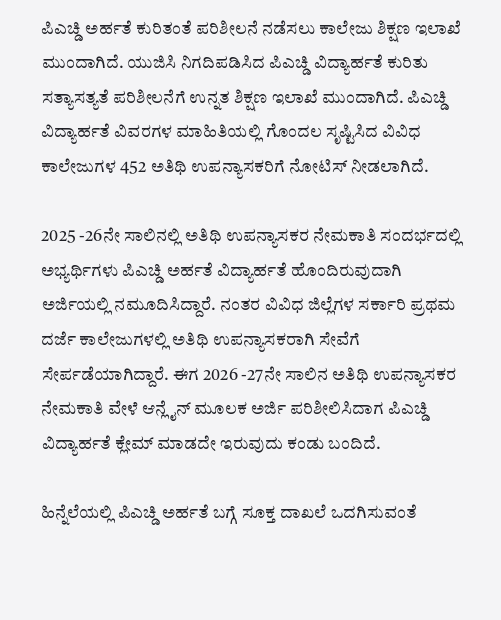ಪಿಎಚ್ಡಿ ಅರ್ಹತೆ ಕುರಿತಂತೆ ಪರಿಶೀಲನೆ ನಡೆಸಲು ಕಾಲೇಜು ಶಿಕ್ಷಣ ಇಲಾಖೆ ಮುಂದಾಗಿದೆ. ಯುಜಿಸಿ ನಿಗದಿಪಡಿಸಿದ ಪಿಎಚ್ಡಿ ವಿದ್ಯಾರ್ಹತೆ ಕುರಿತು ಸತ್ಯಾಸತ್ಯತೆ ಪರಿಶೀಲನೆಗೆ ಉನ್ನತ ಶಿಕ್ಷಣ ಇಲಾಖೆ ಮುಂದಾಗಿದೆ. ಪಿಎಚ್ಡಿ ವಿದ್ಯಾರ್ಹತೆ ವಿವರಗಳ ಮಾಹಿತಿಯಲ್ಲಿ ಗೊಂದಲ ಸೃಷ್ಟಿಸಿದ ವಿವಿಧ ಕಾಲೇಜುಗಳ 452 ಅತಿಥಿ ಉಪನ್ಯಾಸಕರಿಗೆ ನೋಟಿಸ್ ನೀಡಲಾಗಿದೆ.

2025 -26ನೇ ಸಾಲಿನಲ್ಲಿ ಅತಿಥಿ ಉಪನ್ಯಾಸಕರ ನೇಮಕಾತಿ ಸಂದರ್ಭದಲ್ಲಿ ಅಭ್ಯರ್ಥಿಗಳು ಪಿಎಚ್ಡಿ ಅರ್ಹತೆ ವಿದ್ಯಾರ್ಹತೆ ಹೊಂದಿರುವುದಾಗಿ ಅರ್ಜಿಯಲ್ಲಿ ನಮೂದಿಸಿದ್ದಾರೆ. ನಂತರ ವಿವಿಧ ಜಿಲ್ಲೆಗಳ ಸರ್ಕಾರಿ ಪ್ರಥಮ ದರ್ಜೆ ಕಾಲೇಜುಗಳಲ್ಲಿ ಅತಿಥಿ ಉಪನ್ಯಾಸಕರಾಗಿ ಸೇವೆಗೆ ಸೇರ್ಪಡೆಯಾಗಿದ್ದಾರೆ. ಈಗ 2026 -27ನೇ ಸಾಲಿನ ಅತಿಥಿ ಉಪನ್ಯಾಸಕರ ನೇಮಕಾತಿ ವೇಳೆ ಆನ್ಲೈನ್ ಮೂಲಕ ಅರ್ಜಿ ಪರಿಶೀಲಿಸಿದಾಗ ಪಿಎಚ್ಡಿ ವಿದ್ಯಾರ್ಹತೆ ಕ್ಲೇಮ್ ಮಾಡದೇ ಇರುವುದು ಕಂಡು ಬಂದಿದೆ.

ಹಿನ್ನೆಲೆಯಲ್ಲಿ ಪಿಎಚ್ಡಿ ಅರ್ಹತೆ ಬಗ್ಗೆ ಸೂಕ್ತ ದಾಖಲೆ ಒದಗಿಸುವಂತೆ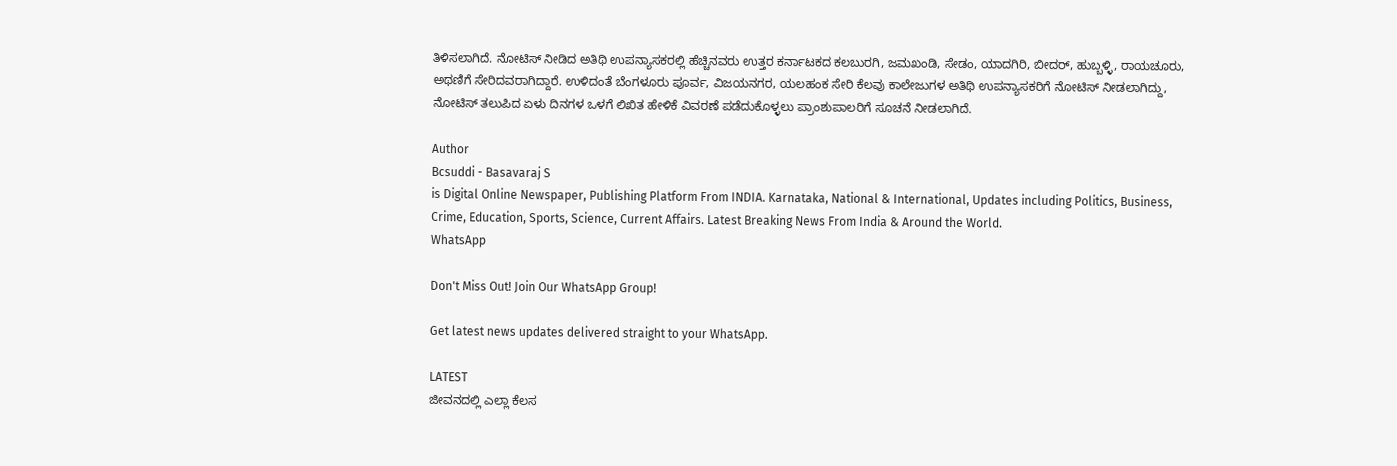ತಿಳಿಸಲಾಗಿದೆ. ನೋಟಿಸ್ ನೀಡಿದ ಅತಿಥಿ ಉಪನ್ಯಾಸಕರಲ್ಲಿ ಹೆಚ್ಚಿನವರು ಉತ್ತರ ಕರ್ನಾಟಕದ ಕಲಬುರಗಿ, ಜಮಖಂಡಿ, ಸೇಡಂ, ಯಾದಗಿರಿ, ಬೀದರ್, ಹುಬ್ಬಳ್ಳಿ, ರಾಯಚೂರು, ಅಥಣಿಗೆ ಸೇರಿದವರಾಗಿದ್ದಾರೆ. ಉಳಿದಂತೆ ಬೆಂಗಳೂರು ಪೂರ್ವ, ವಿಜಯನಗರ, ಯಲಹಂಕ ಸೇರಿ ಕೆಲವು ಕಾಲೇಜುಗಳ ಅತಿಥಿ ಉಪನ್ಯಾಸಕರಿಗೆ ನೋಟಿಸ್ ನೀಡಲಾಗಿದ್ದು, ನೋಟಿಸ್ ತಲುಪಿದ ಏಳು ದಿನಗಳ ಒಳಗೆ ಲಿಖಿತ ಹೇಳಿಕೆ ವಿವರಣೆ ಪಡೆದುಕೊಳ್ಳಲು ಪ್ರಾಂಶುಪಾಲರಿಗೆ ಸೂಚನೆ ನೀಡಲಾಗಿದೆ.

Author
Bcsuddi - Basavaraj S
is Digital Online Newspaper, Publishing Platform From INDIA. Karnataka, National & International, Updates including Politics, Business, Crime, Education, Sports, Science, Current Affairs. Latest Breaking News From India & Around the World.
WhatsApp

Don't Miss Out! Join Our WhatsApp Group!

Get latest news updates delivered straight to your WhatsApp.

LATEST
ಜೀವನದಲ್ಲಿ ಎಲ್ಲಾ ಕೆಲಸ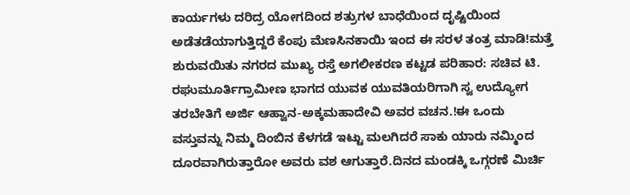ಕಾರ್ಯಗಳು ದರಿದ್ರ ಯೋಗದಿಂದ ಶತ್ರುಗಳ ಬಾಧೆಯಿಂದ ದೃಷ್ಟಿಯಿಂದ ಅಡೆತಡೆಯಾಗುತ್ತಿದ್ದರೆ ಕೆಂಪು ಮೆಣಸಿನಕಾಯಿ ಇಂದ ಈ ಸರಳ ತಂತ್ರ ಮಾಡಿ!ಮತ್ತೆ ಶುರುವಯಿತು ನಗರದ ಮುಖ್ಯ ರಸ್ತೆ ಅಗಲೀಕರಣ ಕಟ್ಟಡ ಪರಿಹಾರ: ಸಚಿವ ಟಿ. ರಘುಮೂರ್ತಿಗ್ರಾಮೀಣ ಭಾಗದ ಯುವಕ ಯುವತಿಯರಿಗಾಗಿ ಸ್ವ ಉದ್ಯೋಗ ತರಬೇತಿಗೆ ಅರ್ಜಿ ಆಹ್ವಾನ-ಅಕ್ಕಮಹಾದೇವಿ ಅವರ ವಚನ.!ಈ ಒಂದು ವಸ್ತುವನ್ನು ನಿಮ್ಮ ದಿಂಬಿನ ಕೆಳಗಡೆ ಇಟ್ಟು ಮಲಗಿದರೆ ಸಾಕು ಯಾರು ನಮ್ಮಿಂದ ದೂರವಾಗಿರುತ್ತಾರೋ ಅವರು ವಶ ಆಗುತ್ತಾರೆ.ದಿನದ ಮಂಡಕ್ಕಿ ಒಗ್ಗರಣೆ ಮಿರ್ಚಿ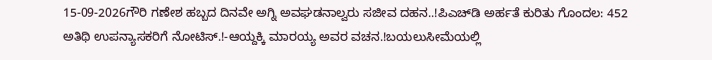15-09-2026ಗೌರಿ ಗಣೇಶ ಹಬ್ಬದ ದಿನವೇ ಅಗ್ನಿ ಅವಘಡನಾಲ್ವರು ಸಜೀವ ದಹನ..!ಪಿಎಚ್‌ಡಿ ಅರ್ಹತೆ ಕುರಿತು ಗೊಂದಲ: 452 ಅತಿಥಿ ಉಪನ್ಯಾಸಕರಿಗೆ ನೋಟಿಸ್.!-ಆಯ್ದಕ್ಕಿ ಮಾರಯ್ಯ ಅವರ ವಚನ.!ಬಯಲುಸೀಮೆಯಲ್ಲಿ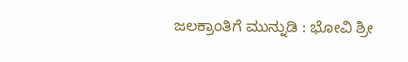ಜಲಕ್ರಾಂತಿಗೆ ಮುನ್ನುಡಿ : ಭೋವಿ ಶ್ರೀ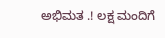ಅಭಿಮತ .! ಲಕ್ಷ ಮಂದಿಗೆ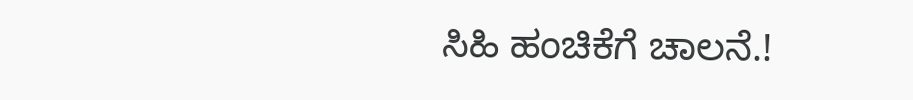ಸಿಹಿ ಹಂಚಿಕೆಗೆ ಚಾಲನೆ.!